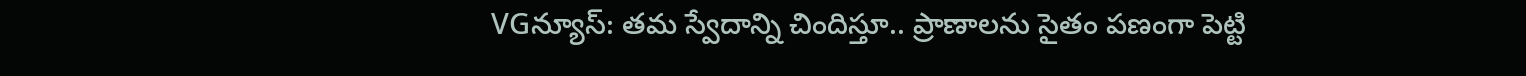VGన్యూస్: తమ స్వేదాన్ని చిందిస్తూ.. ప్రాణాలను సైతం పణంగా పెట్టి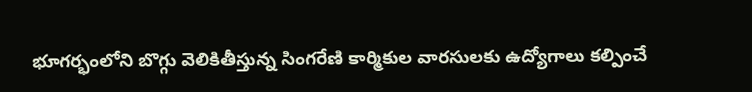భూగర్భంలోని బొగ్గు వెలికితీస్తున్న సింగరేణి కార్మికుల వారసులకు ఉద్యోగాలు కల్పించే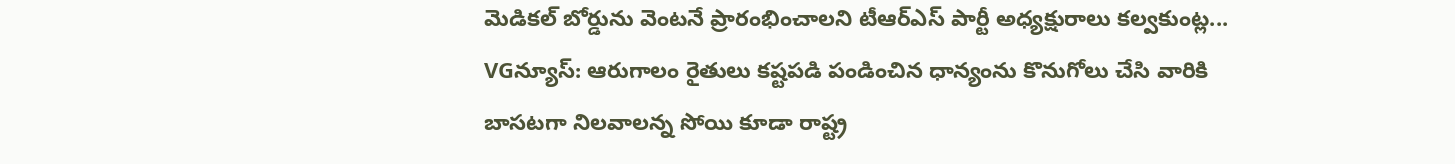మెడికల్ బోర్డును వెంటనే ప్రారంభించాలని టీఆర్ఎస్ పార్టీ అధ్యక్షురాలు కల్వకుంట్ల...
VGన్యూస్: ఆరుగాలం రైతులు కష్టపడి పండించిన ధాన్యంను కొనుగోలు చేసి వారికి బాసటగా నిలవాలన్న సోయి కూడా రాష్ట్ర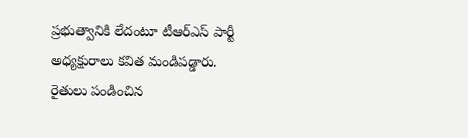ప్రభుత్వానికి లేదంటూ టీఆర్ఎస్ పార్టీ అధ్యక్షురాలు కవిత మండిపడ్డారు. రైతులు పండించిన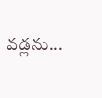వడ్లను...